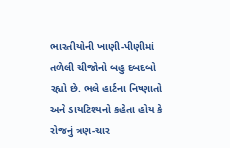ભારતીયોની ખાણી-પીણીમાં તળેલી ચીજોનો બહુ દબદબો રહ્યો છે. ભલે હાર્ટના નિષ્ણાતો અને ડાયટિશ્યનો કહેતા હોય કે રોજનું ત્રણ-ચાર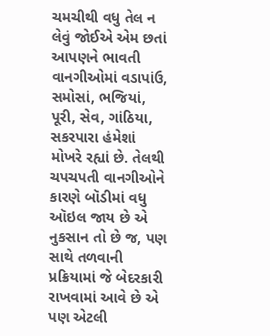ચમચીથી વધુ તેલ ન લેવું જોઈએ એમ છતાં આપણને ભાવતી વાનગીઓમાં વડાપાંઉ, સમોસાં, ભજિયાં, પૂરી, સેવ, ગાંઠિયા, સકરપારા હંમેશાં મોખરે રહ્યાં છે. તેલથી ચપચપતી વાનગીઓને કારણે બૉડીમાં વધુ ઑઇલ જાય છે એ નુકસાન તો છે જ, પણ સાથે તળવાની પ્રક્રિયામાં જે બેદરકારી રાખવામાં આવે છે એ પણ એટલી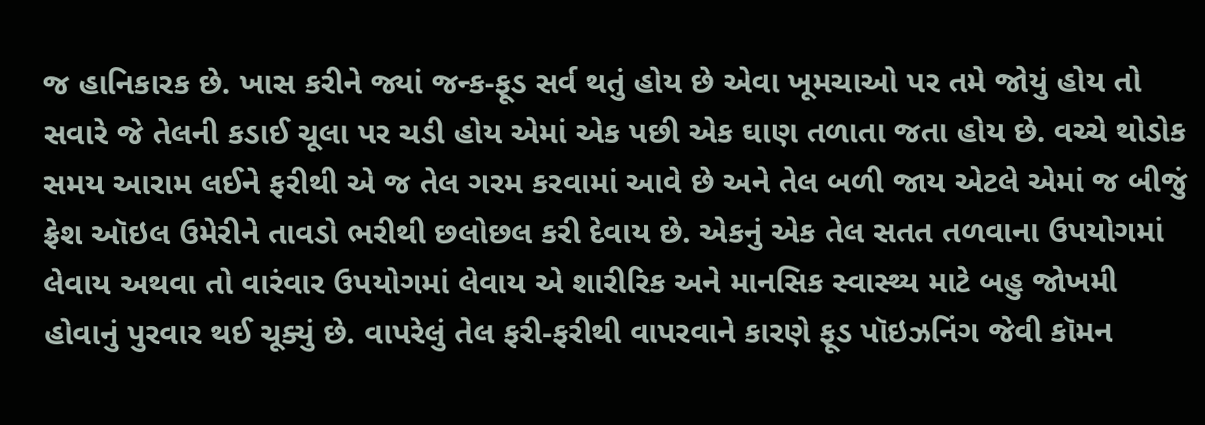જ હાનિકારક છે. ખાસ કરીને જ્યાં જન્ક-ફૂડ સર્વ થતું હોય છે એવા ખૂમચાઓ પર તમે જોયું હોય તો સવારે જે તેલની કડાઈ ચૂલા પર ચડી હોય એમાં એક પછી એક ઘાણ તળાતા જતા હોય છે. વચ્ચે થોડોક સમય આરામ લઈને ફરીથી એ જ તેલ ગરમ કરવામાં આવે છે અને તેલ બળી જાય એટલે એમાં જ બીજું ફ્રેશ ઑઇલ ઉમેરીને તાવડો ભરીથી છલોછલ કરી દેવાય છે. એકનું એક તેલ સતત તળવાના ઉપયોગમાં લેવાય અથવા તો વારંવાર ઉપયોગમાં લેવાય એ શારીરિક અને માનસિક સ્વાસ્થ્ય માટે બહુ જોખમી હોવાનું પુરવાર થઈ ચૂક્યું છે. વાપરેલું તેલ ફરી-ફરીથી વાપરવાને કારણે ફૂડ પૉઇઝનિંગ જેવી કૉમન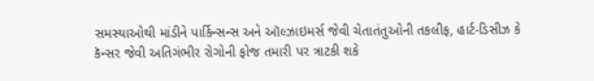સમસ્યાઓથી માંડીને પાર્કિન્સન્સ અને ઑલ્ઝાઇમર્સ જેવી ચેતાતંતુઓની તકલીફ, હાર્ટ-ડિસીઝ કે કૅન્સર જેવી અતિગંભીર રોગોની ફોજ તમારી પર ત્રાટકી શકે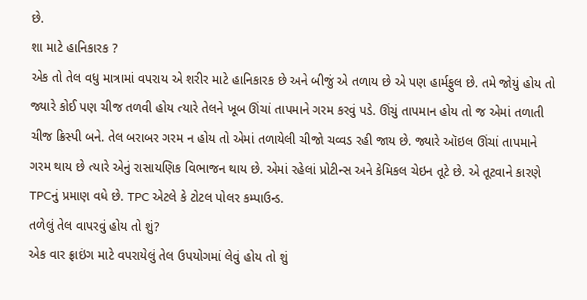છે.
શા માટે હાનિકારક ?
એક તો તેલ વધુ માત્રામાં વપરાય એ શરીર માટે હાનિકારક છે અને બીજું એ તળાય છે એ પણ હાર્મફુલ છે. તમે જોયું હોય તો જ્યારે કોઈ પણ ચીજ તળવી હોય ત્યારે તેલને ખૂબ ઊંચાં તાપમાને ગરમ કરવું પડે. ઊંચું તાપમાન હોય તો જ એમાં તળાતી ચીજ ક્રિસ્પી બને. તેલ બરાબર ગરમ ન હોય તો એમાં તળાયેલી ચીજો ચવ્વડ રહી જાય છે. જ્યારે ઑઇલ ઊંચાં તાપમાને ગરમ થાય છે ત્યારે એનું રાસાયણિક વિભાજન થાય છે. એમાં રહેલાં પ્રોટીન્સ અને કેમિકલ ચેઇન તૂટે છે. એ તૂટવાને કારણે TPCનું પ્રમાણ વધે છે. TPC એટલે કે ટોટલ પોલર કમ્પાઉન્ડ.
તળેલું તેલ વાપરવું હોય તો શું?
એક વાર ફ્રાઇંગ માટે વપરાયેલું તેલ ઉપયોગમાં લેવું હોય તો શું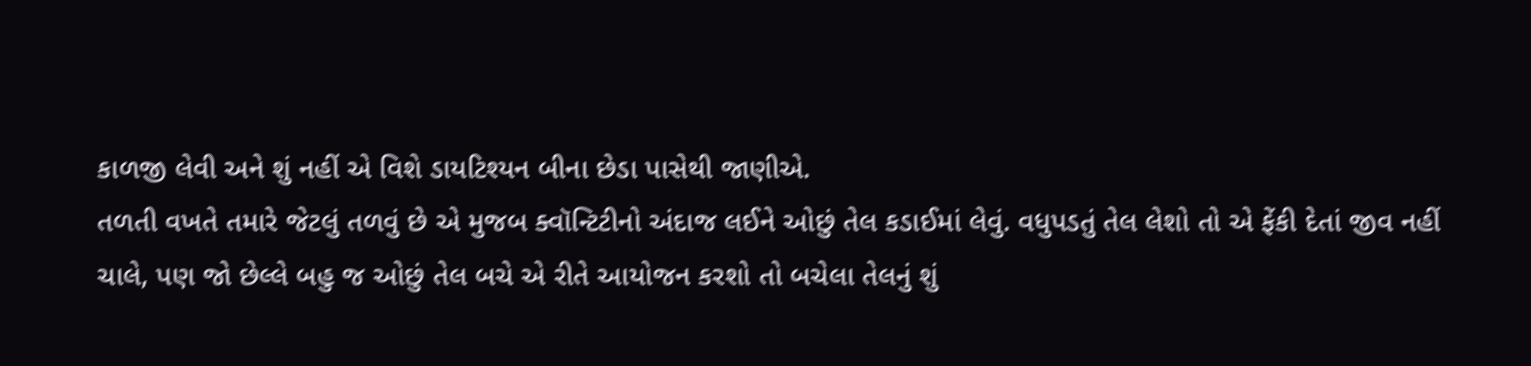કાળજી લેવી અને શું નહીં એ વિશે ડાયટિશ્યન બીના છેડા પાસેથી જાણીએ.
તળતી વખતે તમારે જેટલું તળવું છે એ મુજબ ક્વૉન્ટિટીનો અંદાજ લઈને ઓછું તેલ કડાઈમાં લેવું. વધુપડતું તેલ લેશો તો એ ફેંકી દેતાં જીવ નહીં ચાલે, પણ જો છેલ્લે બહુ જ ઓછું તેલ બચે એ રીતે આયોજન કરશો તો બચેલા તેલનું શું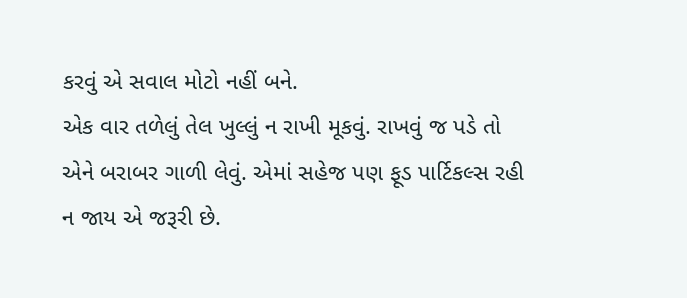કરવું એ સવાલ મોટો નહીં બને.
એક વાર તળેલું તેલ ખુલ્લું ન રાખી મૂકવું. રાખવું જ પડે તો એને બરાબર ગાળી લેવું. એમાં સહેજ પણ ફૂડ પાર્ટિકલ્સ રહી ન જાય એ જરૂરી છે.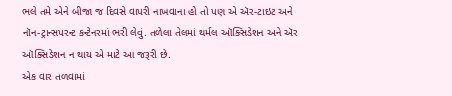ભલે તમે એને બીજા જ દિવસે વાપરી નાખવાના હો તો પણ એ ઍર-ટાઇટ અને નૉન-ટ્રાન્સપરન્ટ કન્ટેનરમાં ભરી લેવું. તળેલા તેલમાં થર્મલ ઑક્સિડેશન અને ઍર ઑક્સિડેશન ન થાય એ માટે આ જરૂરી છે.
એક વાર તળવામાં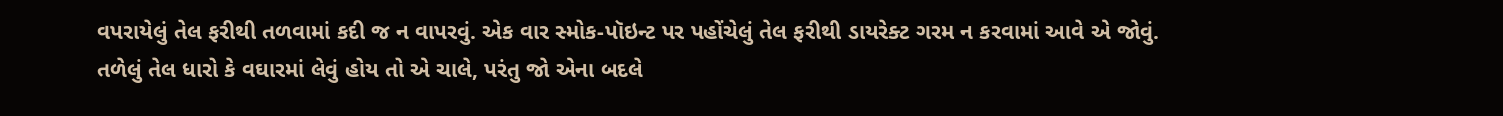વપરાયેલું તેલ ફરીથી તળવામાં કદી જ ન વાપરવું. એક વાર સ્મોક-પૉઇન્ટ પર પહોંચેલું તેલ ફરીથી ડાયરેક્ટ ગરમ ન કરવામાં આવે એ જોવું.
તળેલું તેલ ધારો કે વઘારમાં લેવું હોય તો એ ચાલે, પરંતુ જો એના બદલે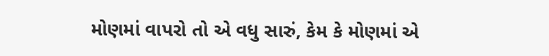મોણમાં વાપરો તો એ વધુ સારું, કેમ કે મોણમાં એ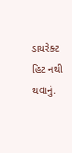ડાયરેક્ટ હિટ નથી થવાનું.